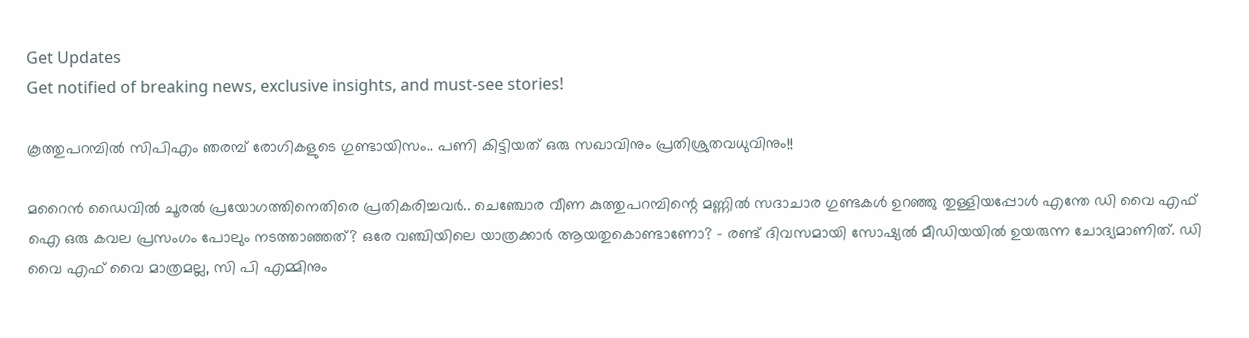Get Updates
Get notified of breaking news, exclusive insights, and must-see stories!

കൂത്തുപറമ്പില്‍ സിപിഎം ഞരമ്പ് രോഗികളുടെ ഗുണ്ടായിസം.. പണി കിട്ടിയത് ഒരു സഖാവിനും പ്രതിശ്രുതവധുവിനും!!

മറൈന്‍ ഡൈവില്‍ ചൂരല്‍ പ്രയോഗത്തിനെതിരെ പ്രതികരിച്ചവര്‍.. ചെഞ്ചോര വീണ കുത്തുപറമ്പിന്റെ മണ്ണില്‍ സദാചാര ഗുണ്ടകള്‍ ഉറഞ്ഞു തുള്ളിയപ്പോള്‍ എന്തേ ഡി വൈ എഫ് ഐ ഒരു കവല പ്രസംഗം പോലും നടത്താഞ്ഞത്? ഒരേ വഞ്ചിയിലെ യാത്രക്കാര്‍ ആയതുകൊണ്ടാണോ? - രണ്ട് ദിവസമായി സോഷ്യല്‍ മീഡിയയില്‍ ഉയരുന്ന ചോദ്യമാണിത്. ഡി വൈ എഫ് വൈ മാത്രമല്ല, സി പി എമ്മിനും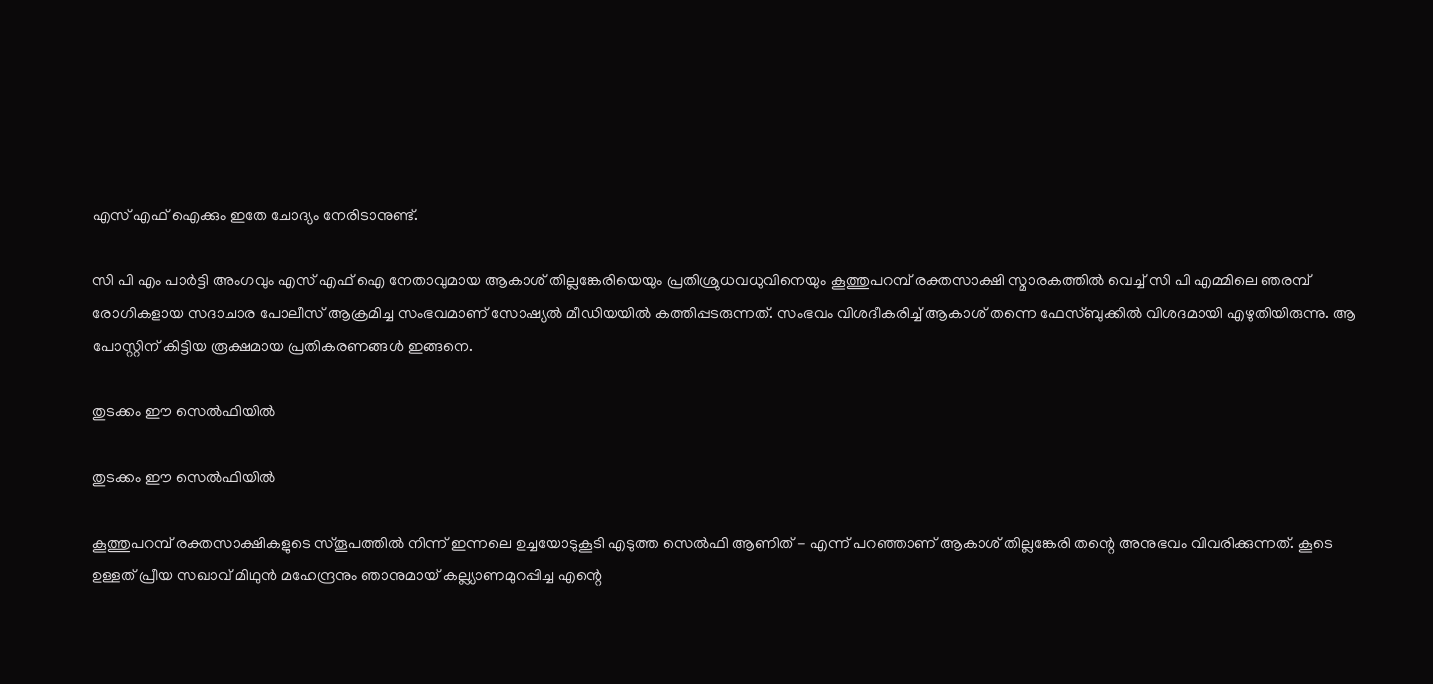എസ് എഫ് ഐക്കും ഇതേ ചോദ്യം നേരിടാനുണ്ട്.

സി പി എം പാര്‍ട്ടി അംഗവും എസ് എഫ് ഐ നേതാവുമായ ആകാശ് തില്ലങ്കേരിയെയും പ്രതിശ്രുധവധുവിനെയും കൂത്തുപറമ്പ് രക്തസാക്ഷി സ്മാരകത്തില്‍ വെച്ച് സി പി എമ്മിലെ ഞരമ്പ് രോഗികളായ സദാചാര പോലീസ് ആക്രമിച്ച സംഭവമാണ് സോഷ്യല്‍ മീഡിയയില്‍ കത്തിപ്പടരുന്നത്. സംഭവം വിശദീകരിച്ച് ആകാശ് തന്നെ ഫേസ്ബുക്കില്‍ വിശദമായി എഴുതിയിരുന്നു. ആ പോസ്റ്റിന് കിട്ടിയ രൂക്ഷമായ പ്രതികരണങ്ങള്‍ ഇങ്ങനെ.

തുടക്കം ഈ സെല്‍ഫിയില്‍

തുടക്കം ഈ സെല്‍ഫിയില്‍

കൂത്തുപറമ്പ് രക്തസാക്ഷികളുടെ സ്തൂപത്തില്‍ നിന്ന് ഇന്നലെ ഉച്ചയോടുകൂടി എടുത്ത സെല്‍ഫി ആണിത് - എന്ന് പറഞ്ഞാണ് ആകാശ് തില്ലങ്കേരി തന്റെ അനുഭവം വിവരിക്കുന്നത്. കൂടെ ഉള്ളത് പ്രീയ സഖാവ് മിഥുന്‍ മഹേന്ദ്രനും ഞാനുമായ് കല്ല്യാണമുറപ്പിച്ച എന്റെ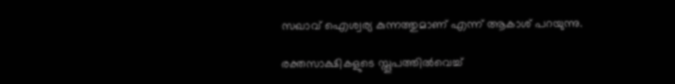സഖാവ് ഐശ്വര്യ കുന്നത്തുമാണ് എന്ന് ആകാശ് പറയുന്നു.

രക്തസാക്ഷികളുടെ സ്തൂപത്തില്‍വെച്ച്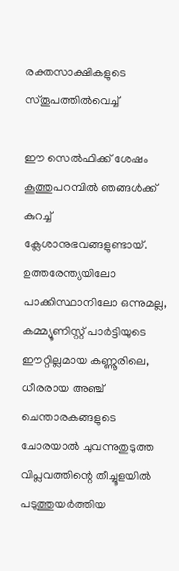രക്തസാക്ഷികളുടെ സ്തൂപത്തില്‍വെച്ച്

ഈ സെല്‍ഫിക്ക് ശേഷം കൂത്തുപറമ്പില്‍ ഞങ്ങള്‍ക്ക് കുറച്ച് ക്ലേശാനുഭവങ്ങളുണ്ടായ്. ഉത്തരേന്ത്യയിലോ പാക്കിസ്ഥാനിലോ ഒന്നുമല്ല, കമ്മ്യൂണിസ്റ്റ് പാര്‍ട്ടിയുടെ ഈറ്റില്ലമായ കണ്ണൂരിലെ, ധീരരായ അഞ്ച് ചെന്താരകങ്ങളുടെ ചോരയാല്‍ ചുവന്നുതുടുത്ത വിപ്ലവത്തിന്റെ തീച്ചൂളയില്‍ പടുത്തുയര്‍ത്തിയ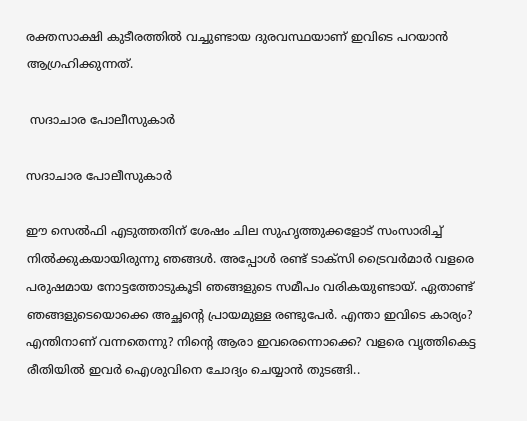രക്തസാക്ഷി കുടീരത്തില്‍ വച്ചുണ്ടായ ദുരവസ്ഥയാണ് ഇവിടെ പറയാന്‍ ആഗ്രഹിക്കുന്നത്.

 സദാചാര പോലീസുകാര്‍

സദാചാര പോലീസുകാര്‍

ഈ സെല്‍ഫി എടുത്തതിന് ശേഷം ചില സുഹൃത്തുക്കളോട് സംസാരിച്ച് നില്‍ക്കുകയായിരുന്നു ഞങ്ങള്‍. അപ്പോള്‍ രണ്ട് ടാക്‌സി ട്രൈവര്‍മാര്‍ വളരെ പരുഷമായ നോട്ടത്തോടുകൂടി ഞങ്ങളുടെ സമീപം വരികയുണ്ടായ്. ഏതാണ്ട് ഞങ്ങളുടെയൊക്കെ അച്ഛന്റെ പ്രായമുള്ള രണ്ടുപേര്‍. എന്താ ഇവിടെ കാര്യം? എന്തിനാണ് വന്നതെന്നു? നിന്റെ ആരാ ഇവരെന്നൊക്കെ? വളരെ വൃത്തികെട്ട രീതിയില്‍ ഇവര്‍ ഐശുവിനെ ചോദ്യം ചെയ്യാന്‍ തുടങ്ങി..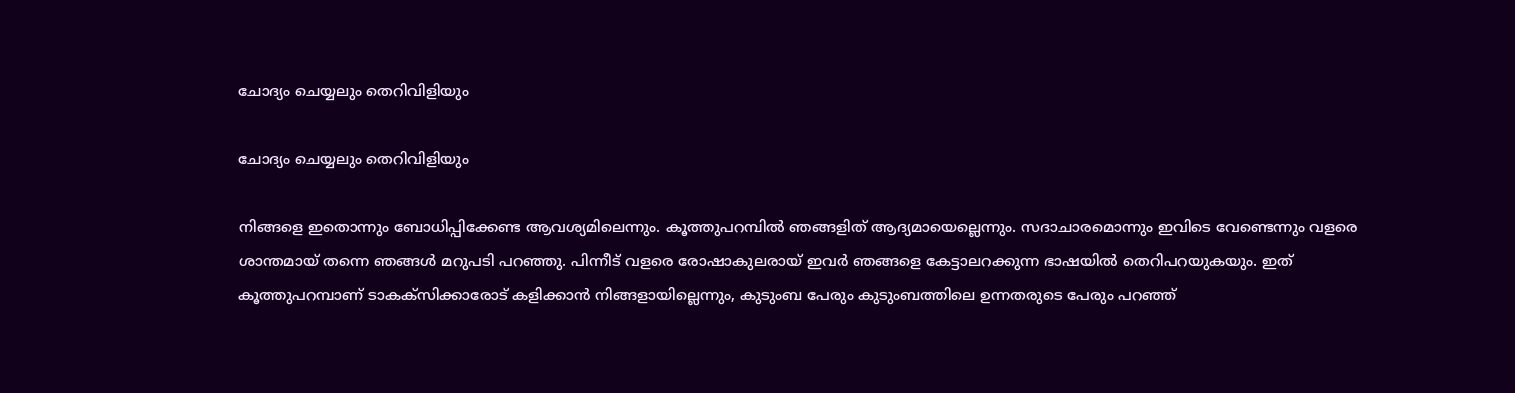ചോദ്യം ചെയ്യലും തെറിവിളിയും

ചോദ്യം ചെയ്യലും തെറിവിളിയും

നിങ്ങളെ ഇതൊന്നും ബോധിപ്പിക്കേണ്ട ആവശ്യമിലെന്നും. കൂത്തുപറമ്പില്‍ ഞങ്ങളിത് ആദ്യമായെല്ലെന്നും. സദാചാരമൊന്നും ഇവിടെ വേണ്ടെന്നും വളരെ ശാന്തമായ് തന്നെ ഞങ്ങള്‍ മറുപടി പറഞ്ഞു. പിന്നീട് വളരെ രോഷാകുലരായ് ഇവര്‍ ഞങ്ങളെ കേട്ടാലറക്കുന്ന ഭാഷയില്‍ തെറിപറയുകയും. ഇത് കൂത്തുപറമ്പാണ് ടാകക്‌സിക്കാരോട് കളിക്കാന്‍ നിങ്ങളായില്ലെന്നും, കുടുംബ പേരും കുടുംബത്തിലെ ഉന്നതരുടെ പേരും പറഞ്ഞ്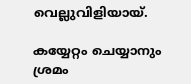വെല്ലുവിളിയായ്.

കയ്യേറ്റം ചെയ്യാനും ശ്രമം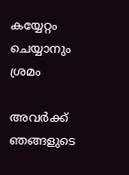കയ്യേറ്റം ചെയ്യാനും ശ്രമം

അവര്‍ക്ക് ഞങ്ങളുടെ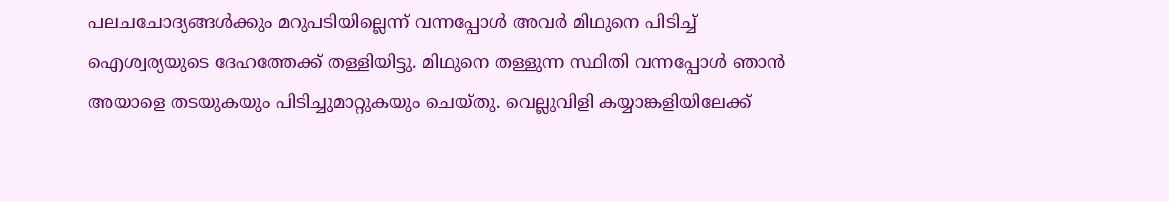പലചചോദ്യങ്ങള്‍ക്കും മറുപടിയില്ലെന്ന് വന്നപ്പോള്‍ അവര്‍ മിഥുനെ പിടിച്ച് ഐശ്വര്യയുടെ ദേഹത്തേക്ക് തള്ളിയിട്ടു. മിഥുനെ തള്ളുന്ന സ്ഥിതി വന്നപ്പോള്‍ ഞാന്‍ അയാളെ തടയുകയും പിടിച്ചുമാറ്റുകയും ചെയ്തു. വെല്ലുവിളി കയ്യാങ്കളിയിലേക്ക്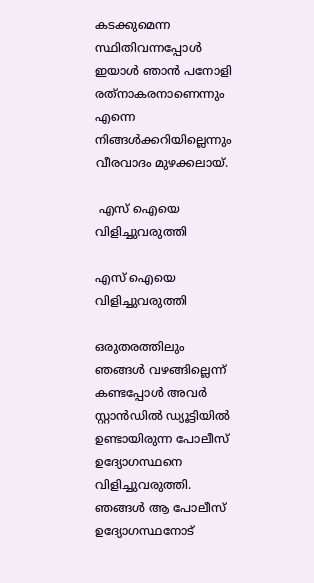കടക്കുമെന്ന സ്ഥിതിവന്നപ്പോള്‍ ഇയാള്‍ ഞാന്‍ പനോളി രത്‌നാകരനാണെന്നും എന്നെ നിങ്ങള്‍ക്കറിയില്ലെന്നും വീരവാദം മുഴക്കലായ്.

 എസ് ഐയെ വിളിച്ചുവരുത്തി

എസ് ഐയെ വിളിച്ചുവരുത്തി

ഒരുതരത്തിലും ഞങ്ങള്‍ വഴങ്ങില്ലെന്ന് കണ്ടപ്പോള്‍ അവര്‍ സ്റ്റാന്‍ഡില്‍ ഡ്യൂട്ടിയില്‍ ഉണ്ടായിരുന്ന പോലീസ് ഉദ്യോഗസ്ഥനെ വിളിച്ചുവരുത്തി. ഞങ്ങള്‍ ആ പോലീസ് ഉദ്യോഗസ്ഥനോട്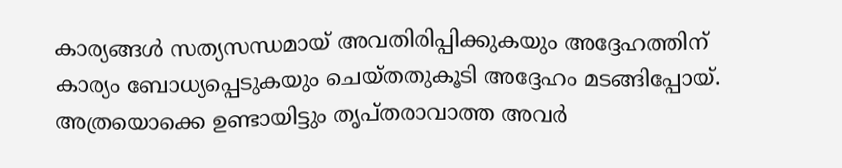കാര്യങ്ങള്‍ സത്യസന്ധമായ് അവതിരിപ്പിക്കുകയും അദ്ദേഹത്തിന് കാര്യം ബോധ്യപ്പെടുകയും ചെയ്തതുകൂടി അദ്ദേഹം മടങ്ങിപ്പോയ്. അത്രയൊക്കെ ഉണ്ടായിട്ടും തൃപ്തരാവാത്ത അവര്‍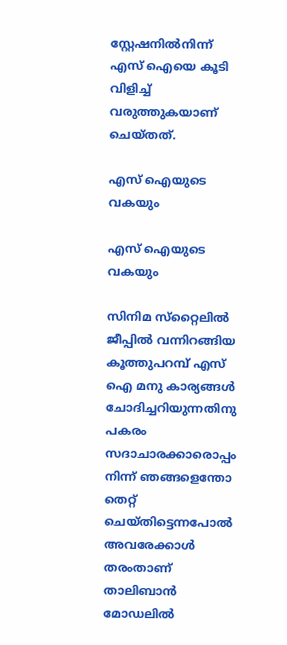സ്റ്റേഷനില്‍നിന്ന് എസ് ഐയെ കൂടി വിളിച്ച് വരുത്തുകയാണ് ചെയ്തത്.

എസ് ഐയുടെ വകയും

എസ് ഐയുടെ വകയും

സിനിമ സ്‌റ്റൈലില്‍ ജീപ്പില്‍ വന്നിറങ്ങിയ കൂത്തുപറമ്പ് എസ് ഐ മനു കാര്യങ്ങള്‍ ചോദിച്ചറിയുന്നതിനു പകരം സദാചാരക്കാരൊപ്പം നിന്ന് ഞങ്ങളെന്തോ തെറ്റ് ചെയ്തിട്ടെന്നപോല്‍ അവരേക്കാള്‍ തരംതാണ് താലിബാന്‍ മോഡലില്‍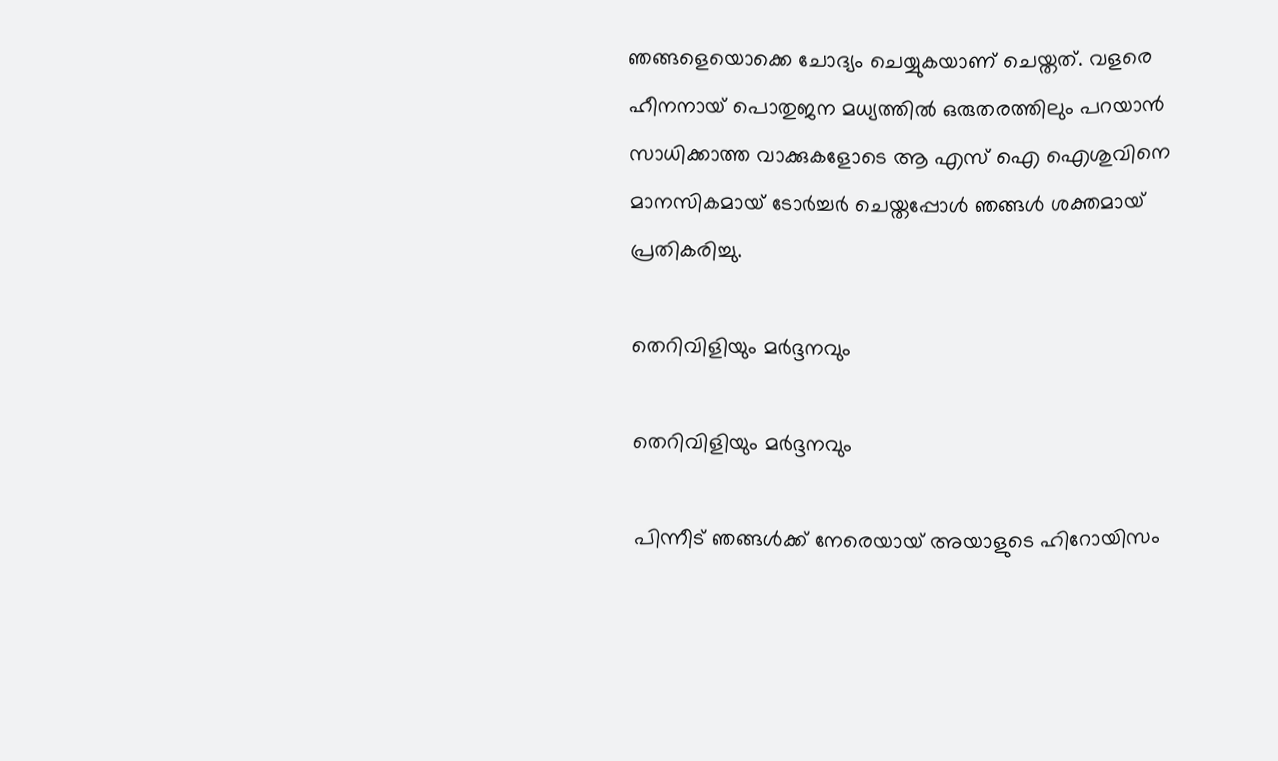ഞങ്ങളെയൊക്കെ ചോദ്യം ചെയ്യുകയാണ് ചെയ്തത്. വളരെ ഹീനനായ് പൊതുജന മധ്യത്തില്‍ ഒരുതരത്തിലും പറയാന്‍ സാധിക്കാത്ത വാക്കുകളോടെ ആ എസ് ഐ ഐശുവിനെ മാനസികമായ് ടോര്‍ച്ചര്‍ ചെയ്തപ്പോള്‍ ഞങ്ങള്‍ ശക്തമായ് പ്രതികരിച്ചു.

തെറിവിളിയും മര്‍ദ്ദനവും

തെറിവിളിയും മര്‍ദ്ദനവും

പിന്നീട് ഞങ്ങള്‍ക്ക് നേരെയായ് അയാളുടെ ഹിറോയിസം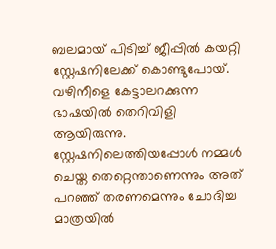ബലമായ് പിടിച്ച് ജീപ്പില്‍ കയറ്റി സ്റ്റേഷനിലേക്ക് കൊണ്ടുപോയ്. വഴിനീളെ കേട്ടാലറക്കുന്ന ഭാഷയില്‍ തെറിവിളി ആയിരുന്നു. സ്റ്റേഷനിലെത്തിയപ്പോള്‍ നമ്മള്‍ ചെയ്ത തെറ്റെന്താണെന്നും അത് പറഞ്ഞ് തരണമെന്നും ചോദിച്ച മാത്രയില്‍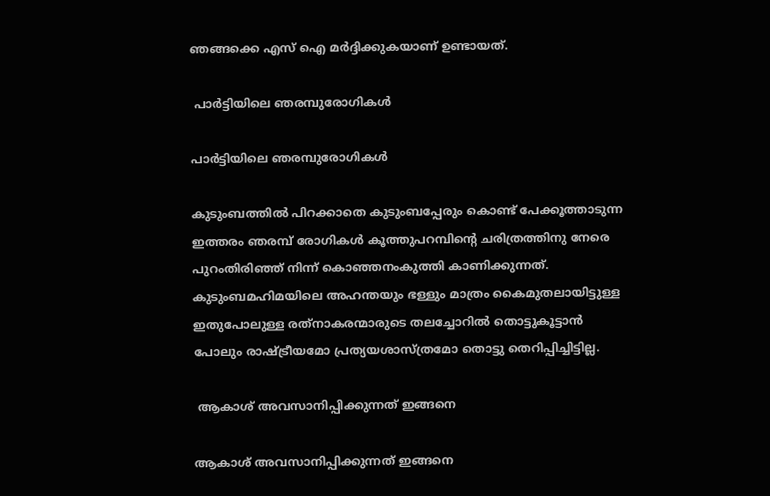ഞങ്ങക്കെ എസ് ഐ മര്‍ദ്ദിക്കുകയാണ് ഉണ്ടായത്.

 പാര്‍ട്ടിയിലെ ഞരമ്പുരോഗികള്‍

പാര്‍ട്ടിയിലെ ഞരമ്പുരോഗികള്‍

കുടുംബത്തില്‍ പിറക്കാതെ കുടുംബപ്പേരും കൊണ്ട് പേക്കൂത്താടുന്ന ഇത്തരം ഞരമ്പ് രോഗികള്‍ കൂത്തുപറമ്പിന്റെ ചരിത്രത്തിനു നേരെ പുറംതിരിഞ്ഞ് നിന്ന് കൊഞ്ഞനംകുത്തി കാണിക്കുന്നത്. കുടുംബമഹിമയിലെ അഹന്തയും ഭള്ളും മാത്രം കൈമുതലായിട്ടുള്ള ഇതുപോലുള്ള രത്‌നാകരന്മാരുടെ തലച്ചോറില്‍ തൊട്ടുകൂട്ടാന്‍ പോലും രാഷ്ട്രീയമോ പ്രത്യയശാസ്ത്രമോ തൊട്ടു തെറിപ്പിച്ചിട്ടില്ല.

 ആകാശ് അവസാനിപ്പിക്കുന്നത് ഇങ്ങനെ

ആകാശ് അവസാനിപ്പിക്കുന്നത് ഇങ്ങനെ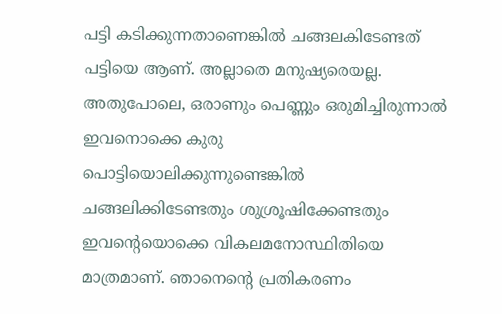പട്ടി കടിക്കുന്നതാണെങ്കില്‍ ചങ്ങലകിടേണ്ടത് പട്ടിയെ ആണ്. അല്ലാതെ മനുഷ്യരെയല്ല. അതുപോലെ, ഒരാണും പെണ്ണും ഒരുമിച്ചിരുന്നാല്‍ ഇവനൊക്കെ കുരു പൊട്ടിയൊലിക്കുന്നുണ്ടെങ്കില്‍ ചങ്ങലിക്കിടേണ്ടതും ശുശ്രൂഷിക്കേണ്ടതും ഇവന്റെയൊക്കെ വികലമനോസ്ഥിതിയെ മാത്രമാണ്. ഞാനെന്റെ പ്രതികരണം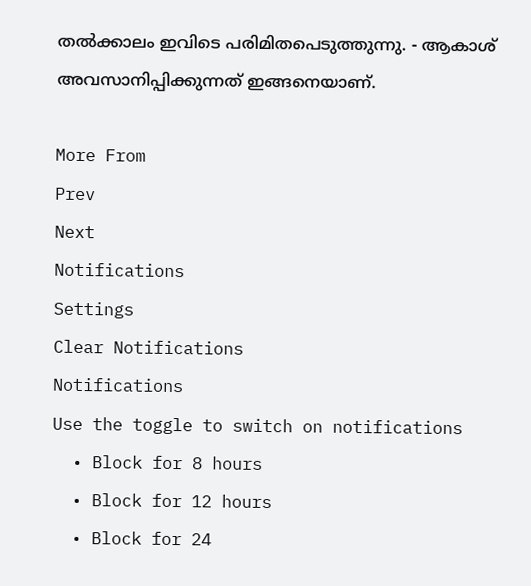തല്‍ക്കാലം ഇവിടെ പരിമിതപെടുത്തുന്നു. - ആകാശ് അവസാനിപ്പിക്കുന്നത് ഇങ്ങനെയാണ്.

More From
Prev
Next
Notifications
Settings
Clear Notifications
Notifications
Use the toggle to switch on notifications
  • Block for 8 hours
  • Block for 12 hours
  • Block for 24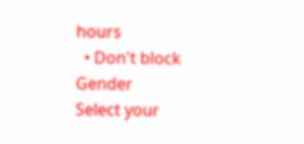hours
  • Don't block
Gender
Select your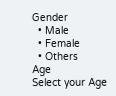Gender
  • Male
  • Female
  • Others
Age
Select your Age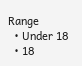Range
  • Under 18
  • 18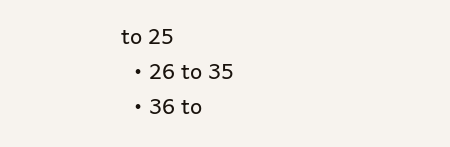to 25
  • 26 to 35
  • 36 to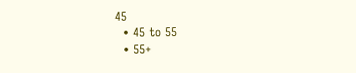45
  • 45 to 55
  • 55+